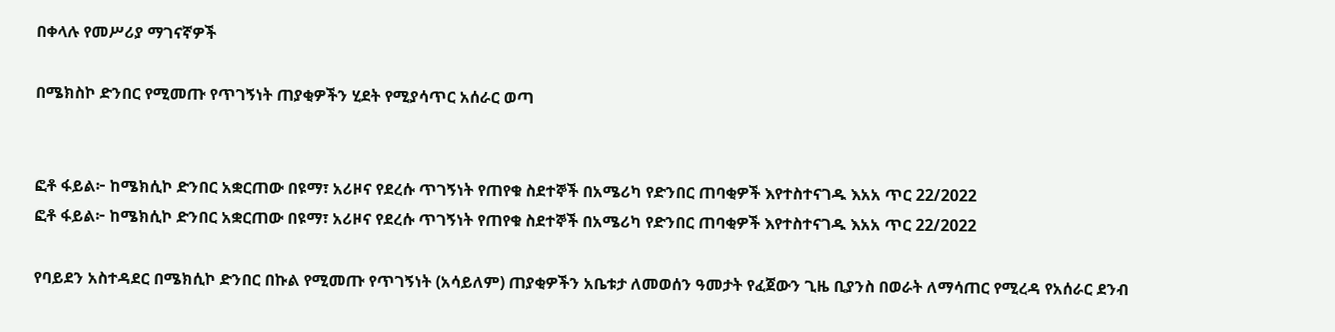በቀላሉ የመሥሪያ ማገናኛዎች

በሜክስኮ ድንበር የሚመጡ የጥገኝነት ጠያቂዎችን ሂደት የሚያሳጥር አሰራር ወጣ


ፎቶ ፋይል፦ ከሜክሲኮ ድንበር አቋርጠው በዩማ፣ አሪዞና የደረሱ ጥገኝነት የጠየቁ ስደተኞች በአሜሪካ የድንበር ጠባቂዎች እየተስተናገዱ እአአ ጥር 22/2022
ፎቶ ፋይል፦ ከሜክሲኮ ድንበር አቋርጠው በዩማ፣ አሪዞና የደረሱ ጥገኝነት የጠየቁ ስደተኞች በአሜሪካ የድንበር ጠባቂዎች እየተስተናገዱ እአአ ጥር 22/2022

የባይደን አስተዳደር በሜክሲኮ ድንበር በኩል የሚመጡ የጥገኝነት (አሳይለም) ጠያቂዎችን አቤቱታ ለመወሰን ዓመታት የፈጀውን ጊዜ ቢያንስ በወራት ለማሳጠር የሚረዳ የአሰራር ደንብ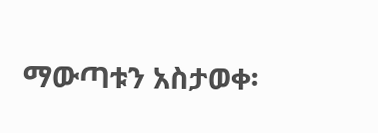ማውጣቱን አስታወቀ፡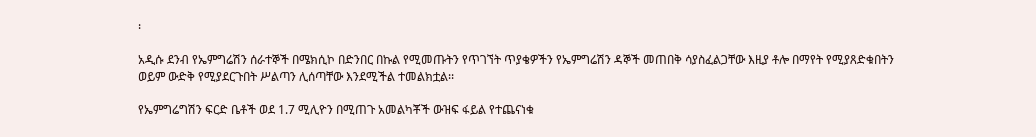፡

አዲሱ ደንብ የኤምግሬሽን ሰራተኞች በሜክሲኮ በድንበር በኩል የሚመጡትን የጥገኘት ጥያቄዎችን የኤምግሬሽን ዳኞች መጠበቅ ሳያስፈልጋቸው እዚያ ቶሎ በማየት የሚያጸድቁበትን ወይም ውድቅ የሚያደርጉበት ሥልጣን ሊሰጣቸው እንደሚችል ተመልክቷል፡፡

የኤምግሬግሽን ፍርድ ቤቶች ወደ 1.7 ሚሊዮን በሚጠጉ አመልካቾች ውዝፍ ፋይል የተጨናነቁ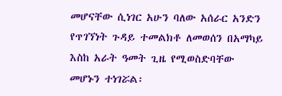መሆናቸው ሲነገር አሁን ባለው አሰራር አንድን የጥገኘነት ጉዳይ ተመልክቶ ለመወሰን በአማካይ እስከ አራት ዓመት ጊዜ የሚወስድባቸው መሆኑን ተነገሯል፡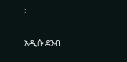፡

አዲሱ ደንብ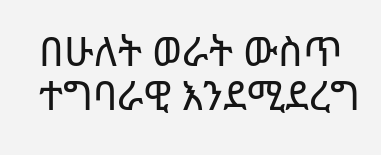በሁለት ወራት ውስጥ ተግባራዊ እንደሚደረግ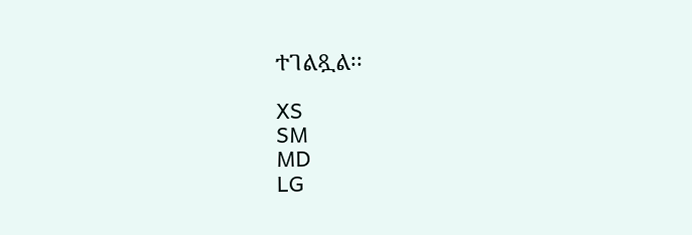ተገልጿል፡፡

XS
SM
MD
LG